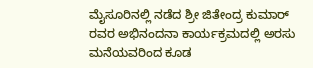ಮೈಸೂರಿನಲ್ಲಿ ನಡೆದ ಶ್ರೀ ಜಿತೇಂದ್ರ ಕುಮಾರ್ ರವರ ಅಭಿನಂದನಾ ಕಾರ್ಯಕ್ರಮದಲ್ಲಿ ಅರಸು ಮನೆಯವರಿಂದ ಕೂಡ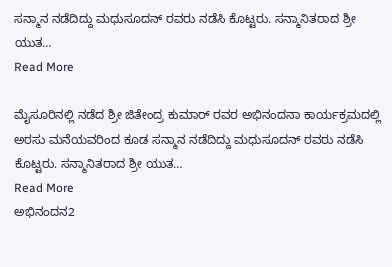ಸನ್ಮಾನ ನಡೆದಿದ್ದು ಮಧುಸೂದನ್ ರವರು ನಡೆಸಿ ಕೊಟ್ಟರು. ಸನ್ಮಾನಿತರಾದ ಶ್ರೀ ಯುತ…
Read More

ಮೈಸೂರಿನಲ್ಲಿ ನಡೆದ ಶ್ರೀ ಜಿತೇಂದ್ರ ಕುಮಾರ್ ರವರ ಅಭಿನಂದನಾ ಕಾರ್ಯಕ್ರಮದಲ್ಲಿ ಅರಸು ಮನೆಯವರಿಂದ ಕೂಡ ಸನ್ಮಾನ ನಡೆದಿದ್ದು ಮಧುಸೂದನ್ ರವರು ನಡೆಸಿ ಕೊಟ್ಟರು. ಸನ್ಮಾನಿತರಾದ ಶ್ರೀ ಯುತ…
Read More
ಅಭಿನಂದನ2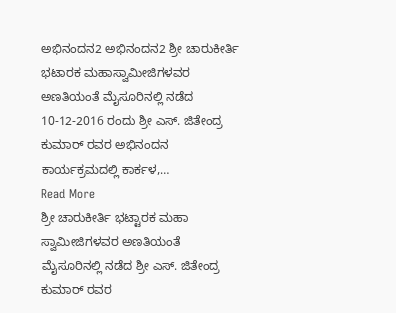ಅಭಿನಂದನ2 ಅಭಿನಂದನ2 ಶ್ರೀ ಚಾರುಕೀರ್ತಿ ಭಟಾರಕ ಮಹಾಸ್ವಾಮೀಜಿಗಳವರ ಅಣತಿಯಂತೆ ಮೈಸೂರಿನಲ್ಲಿ ನಡೆದ 10-12-2016 ರಂದು ಶ್ರೀ ಎಸ್. ಜಿತೇಂದ್ರ ಕುಮಾರ್ ರವರ ಅಭಿನಂದನ ಕಾರ್ಯಕ್ರಮದಲ್ಲಿ ಕಾರ್ಕಳ,…
Read More
ಶ್ರೀ ಚಾರುಕೀರ್ತಿ ಭಟ್ಟಾರಕ ಮಹಾ ಸ್ವಾಮೀಜಿಗಳವರ ಅಣತಿಯಂತೆ ಮೈಸೂರಿನಲ್ಲಿ ನಡೆದ ಶ್ರೀ ಎಸ್. ಜಿತೇಂದ್ರ ಕುಮಾರ್ ರವರ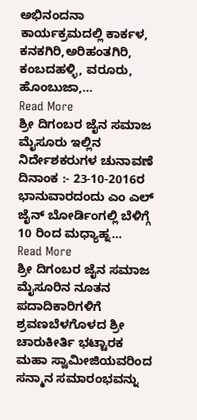ಅಭಿನಂದನಾ ಕಾರ್ಯಕ್ರಮದಲ್ಲಿ ಕಾರ್ಕಳ, ಕನಕಗಿರಿ,ಅರಿಹಂತಗಿರಿ, ಕಂಬದಹಳ್ಳಿ, ವರೂರು, ಹೊಂಬುಜಾ,…
Read More
ಶ್ರೀ ದಿಗಂಬರ ಜೈನ ಸಮಾಜ ಮೈಸೂರು ಇಲ್ಲಿನ ನಿರ್ದೇಶಕರುಗಳ ಚುನಾವಣೆ ದಿನಾಂಕ :- 23-10-2016ರ ಭಾನುವಾರದಂದು ಎಂ ಎಲ್ ಜೈನ್ ಬೋರ್ಡಿಂಗಲ್ಲಿ ಬೆಳಿಗ್ಗೆ 10 ರಿಂದ ಮಧ್ಯಾಹ್ನ…
Read More
ಶ್ರೀ ದಿಗಂಬರ ಜೈನ ಸಮಾಜ ಮೈಸೂರಿನ ನೂತನ ಪದಾದಿಕಾರಿಗಳಿಗೆ ಶ್ರವಣಬೆಳಗೊಳದ ಶ್ರೀ ಚಾರುಕೀರ್ತಿ ಭಟ್ಟಾರಕ ಮಹಾ ಸ್ವಾಮೀಜಿಯವರಿಂದ ಸನ್ಮಾನ ಸಮಾರಂಭವನ್ನು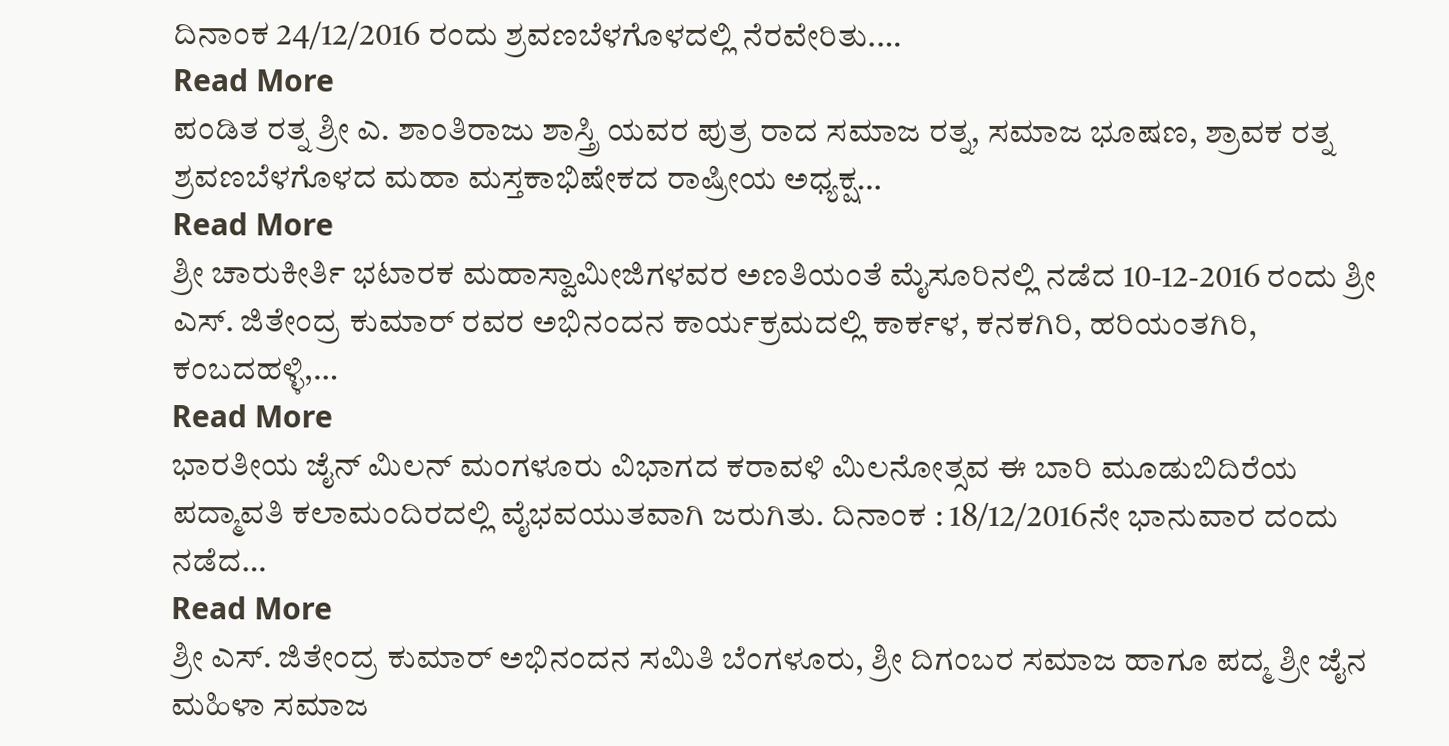ದಿನಾಂಕ 24/12/2016 ರಂದು ಶ್ರವಣಬೆಳಗೊಳದಲ್ಲಿ ನೆರವೇರಿತು.…
Read More
ಪಂಡಿತ ರತ್ನ ಶ್ರೀ ಎ. ಶಾಂತಿರಾಜು ಶಾಸ್ತ್ರಿ ಯವರ ಪುತ್ರ ರಾದ ಸಮಾಜ ರತ್ನ, ಸಮಾಜ ಭೂಷಣ, ಶ್ರಾವಕ ರತ್ನ ಶ್ರವಣಬೆಳಗೊಳದ ಮಹಾ ಮಸ್ತಕಾಭಿಷೇಕದ ರಾಷ್ರೀಯ ಅಧ್ಯಕ್ಷ…
Read More
ಶ್ರೀ ಚಾರುಕೀರ್ತಿ ಭಟಾರಕ ಮಹಾಸ್ವಾಮೀಜಿಗಳವರ ಅಣತಿಯಂತೆ ಮೈಸೂರಿನಲ್ಲಿ ನಡೆದ 10-12-2016 ರಂದು ಶ್ರೀ ಎಸ್. ಜಿತೇಂದ್ರ ಕುಮಾರ್ ರವರ ಅಭಿನಂದನ ಕಾರ್ಯಕ್ರಮದಲ್ಲಿ ಕಾರ್ಕಳ, ಕನಕಗಿರಿ, ಹರಿಯಂತಗಿರಿ, ಕಂಬದಹಳ್ಳಿ,…
Read More
ಭಾರತೀಯ ಜೈನ್ ಮಿಲನ್ ಮಂಗಳೂರು ವಿಭಾಗದ ಕರಾವಳಿ ಮಿಲನೋತ್ಸವ ಈ ಬಾರಿ ಮೂಡುಬಿದಿರೆಯ ಪದ್ಮಾವತಿ ಕಲಾಮಂದಿರದಲ್ಲಿ ವೈಭವಯುತವಾಗಿ ಜರುಗಿತು. ದಿನಾಂಕ : 18/12/2016ನೇ ಭಾನುವಾರ ದಂದು ನಡೆದ…
Read More
ಶ್ರೀ ಎಸ್. ಜಿತೇಂದ್ರ ಕುಮಾರ್ ಅಭಿನಂದನ ಸಮಿತಿ ಬೆಂಗಳೂರು, ಶ್ರೀ ದಿಗಂಬರ ಸಮಾಜ ಹಾಗೂ ಪದ್ಮ ಶ್ರೀ ಜೈನ ಮಹಿಳಾ ಸಮಾಜ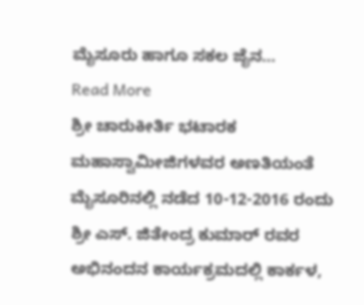ಮೈಸೂರು ಹಾಗೂ ಸಕಲ ಜೈನ…
Read More
ಶ್ರೀ ಚಾರುಕೀರ್ತಿ ಭಟಾರಕ ಮಹಾಸ್ವಾಮೀಜಿಗಳವರ ಅಣತಿಯಂತೆ ಮೈಸೂರಿನಲ್ಲಿ ನಡೆದ 10-12-2016 ರಂದು ಶ್ರೀ ಎಸ್. ಜಿತೇಂದ್ರ ಕುಮಾರ್ ರವರ ಅಭಿನಂದನ ಕಾರ್ಯಕ್ರಮದಲ್ಲಿ ಕಾರ್ಕಳ,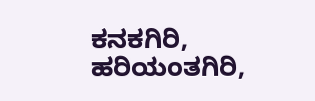ಕನಕಗಿರಿ, ಹರಿಯಂತಗಿರಿ,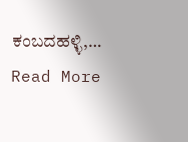ಕಂಬದಹಳ್ಳಿ,…
Read More